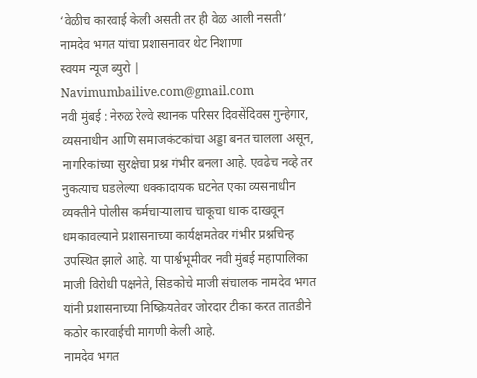‘वेळीच कारवाई केली असती तर ही वेळ आली नसती’
नामदेव भगत यांचा प्रशासनावर थेट निशाणा
स्वयम न्यूज ब्युरो | Navimumbailive.com@gmail.com
नवी मुंबई : नेरुळ रेल्वे स्थानक परिसर दिवसेंदिवस गुन्हेगार, व्यसनाधीन आणि समाजकंटकांचा अड्डा बनत चालला असून, नागरिकांच्या सुरक्षेचा प्रश्न गंभीर बनला आहे. एवढेच नव्हे तर नुकत्याच घडलेल्या धक्कादायक घटनेत एका व्यसनाधीन व्यक्तीने पोलीस कर्मचाऱ्यालाच चाकूचा धाक दाखवून धमकावल्याने प्रशासनाच्या कार्यक्षमतेवर गंभीर प्रश्नचिन्ह उपस्थित झाले आहे. या पार्श्वभूमीवर नवी मुंबई महापालिका माजी विरोधी पक्षनेते, सिडकोचे माजी संचालक नामदेव भगत यांनी प्रशासनाच्या निष्क्रियतेवर जोरदार टीका करत तातडीने कठोर कारवाईची मागणी केली आहे.
नामदेव भगत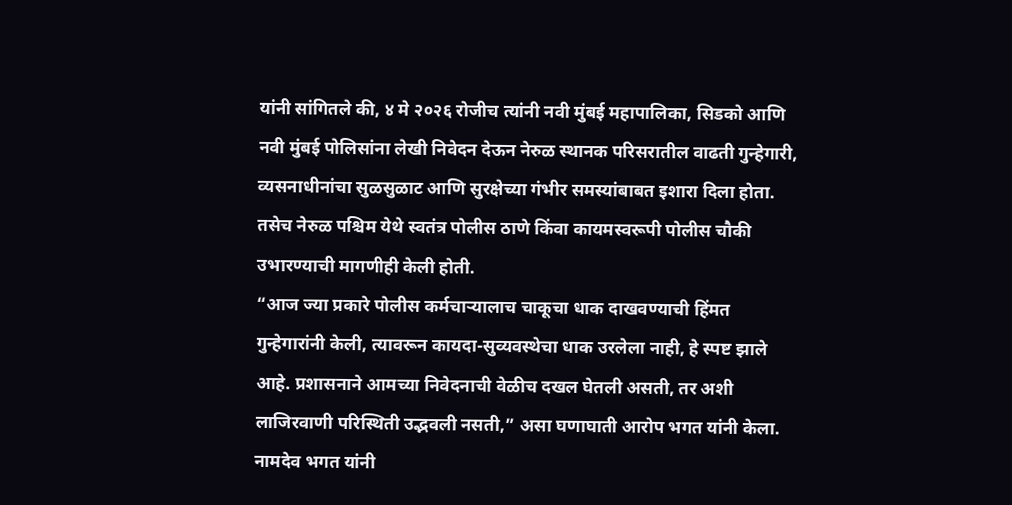यांनी सांगितले की, ४ मे २०२६ रोजीच त्यांनी नवी मुंबई महापालिका, सिडको आणि नवी मुंबई पोलिसांना लेखी निवेदन देऊन नेरुळ स्थानक परिसरातील वाढती गुन्हेगारी, व्यसनाधीनांचा सुळसुळाट आणि सुरक्षेच्या गंभीर समस्यांबाबत इशारा दिला होता. तसेच नेरुळ पश्चिम येथे स्वतंत्र पोलीस ठाणे किंवा कायमस्वरूपी पोलीस चौकी उभारण्याची मागणीही केली होती.
“आज ज्या प्रकारे पोलीस कर्मचाऱ्यालाच चाकूचा धाक दाखवण्याची हिंमत गुन्हेगारांनी केली, त्यावरून कायदा-सुव्यवस्थेचा धाक उरलेला नाही, हे स्पष्ट झाले आहे. प्रशासनाने आमच्या निवेदनाची वेळीच दखल घेतली असती, तर अशी लाजिरवाणी परिस्थिती उद्भवली नसती,” असा घणाघाती आरोप भगत यांनी केला.
नामदेव भगत यांनी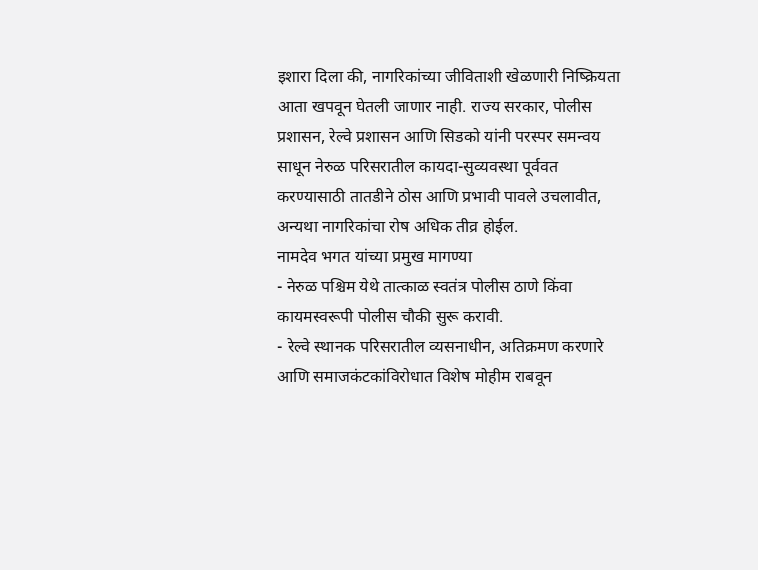इशारा दिला की, नागरिकांच्या जीविताशी खेळणारी निष्क्रियता आता खपवून घेतली जाणार नाही. राज्य सरकार, पोलीस प्रशासन, रेल्वे प्रशासन आणि सिडको यांनी परस्पर समन्वय साधून नेरुळ परिसरातील कायदा-सुव्यवस्था पूर्ववत करण्यासाठी तातडीने ठोस आणि प्रभावी पावले उचलावीत, अन्यथा नागरिकांचा रोष अधिक तीव्र होईल.
नामदेव भगत यांच्या प्रमुख मागण्या
- नेरुळ पश्चिम येथे तात्काळ स्वतंत्र पोलीस ठाणे किंवा कायमस्वरूपी पोलीस चौकी सुरू करावी.
- रेल्वे स्थानक परिसरातील व्यसनाधीन, अतिक्रमण करणारे आणि समाजकंटकांविरोधात विशेष मोहीम राबवून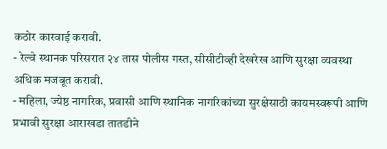कठोर कारवाई करावी.
- रेल्वे स्थानक परिसरात २४ तास पोलीस गस्त, सीसीटीव्ही देखरेख आणि सुरक्षा व्यवस्था अधिक मजबूत करावी.
- महिला, ज्येष्ठ नागरिक, प्रवासी आणि स्थानिक नागरिकांच्या सुरक्षेसाठी कायमस्वरूपी आणि प्रभावी सुरक्षा आराखडा तातडीने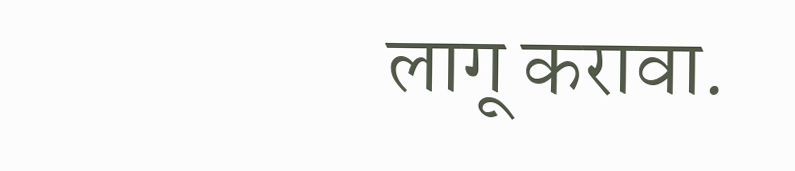लागू करावा.